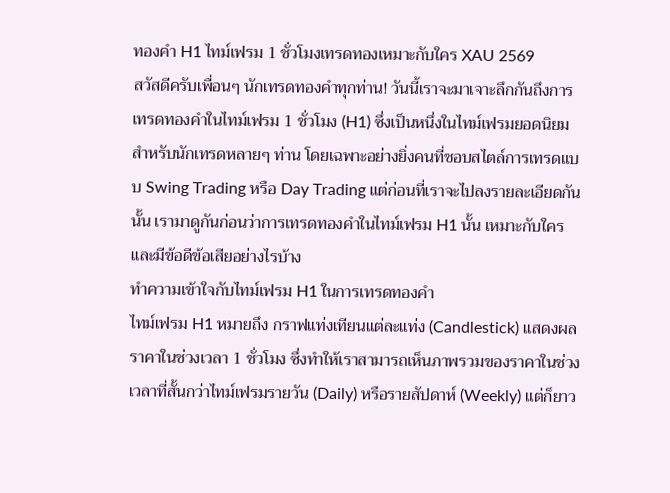ทองคำ H1 ไทม์เฟรม 1 ชั่วโมงเทรดทองเหมาะกับใคร XAU 2569
สวัสดีครับเพื่อนๆ นักเทรดทองคำทุกท่าน! วันนี้เราจะมาเจาะลึกกันถึงการเทรดทองคำในไทม์เฟรม 1 ชั่วโมง (H1) ซึ่งเป็นหนึ่งในไทม์เฟรมยอดนิยมสำหรับนักเทรดหลายๆ ท่าน โดยเฉพาะอย่างยิ่งคนที่ชอบสไตล์การเทรดแบบ Swing Trading หรือ Day Trading แต่ก่อนที่เราจะไปลงรายละเอียดกันนั้น เรามาดูกันก่อนว่าการเทรดทองคำในไทม์เฟรม H1 นั้น เหมาะกับใคร และมีข้อดีข้อเสียอย่างไรบ้าง
ทำความเข้าใจกับไทม์เฟรม H1 ในการเทรดทองคำ
ไทม์เฟรม H1 หมายถึง กราฟแท่งเทียนแต่ละแท่ง (Candlestick) แสดงผลราคาในช่วงเวลา 1 ชั่วโมง ซึ่งทำให้เราสามารถเห็นภาพรวมของราคาในช่วงเวลาที่สั้นกว่าไทม์เฟรมรายวัน (Daily) หรือรายสัปดาห์ (Weekly) แต่ก็ยาว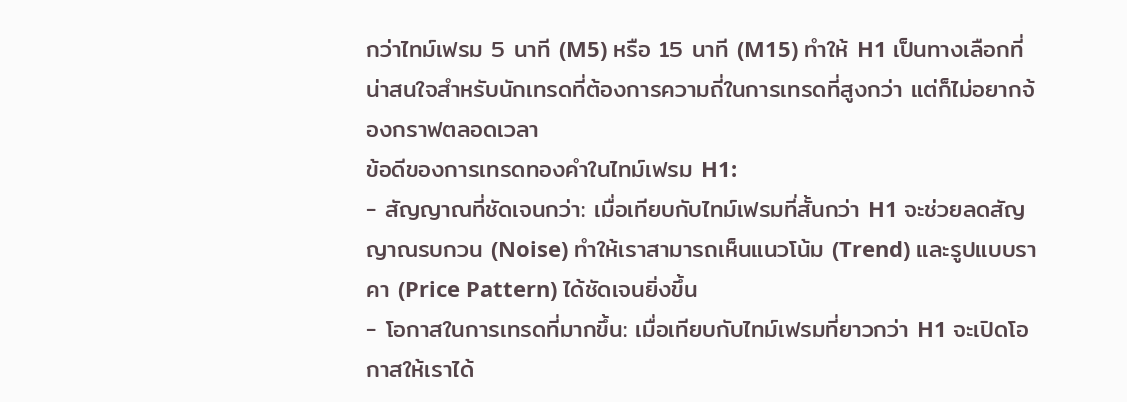กว่าไทม์เฟรม 5 นาที (M5) หรือ 15 นาที (M15) ทำให้ H1 เป็นทางเลือกที่น่าสนใจสำหรับนักเทรดที่ต้องการความถี่ในการเทรดที่สูงกว่า แต่ก็ไม่อยากจ้องกราฟตลอดเวลา
ข้อดีของการเทรดทองคำในไทม์เฟรม H1:
- สัญญาณที่ชัดเจนกว่า: เมื่อเทียบกับไทม์เฟรมที่สั้นกว่า H1 จะช่วยลดสัญญาณรบกวน (Noise) ทำให้เราสามารถเห็นแนวโน้ม (Trend) และรูปแบบราคา (Price Pattern) ได้ชัดเจนยิ่งขึ้น
- โอกาสในการเทรดที่มากขึ้น: เมื่อเทียบกับไทม์เฟรมที่ยาวกว่า H1 จะเปิดโอกาสให้เราได้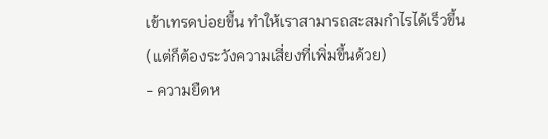เข้าเทรดบ่อยขึ้น ทำให้เราสามารถสะสมกำไรได้เร็วขึ้น (แต่ก็ต้องระวังความเสี่ยงที่เพิ่มขึ้นด้วย)
- ความยืดห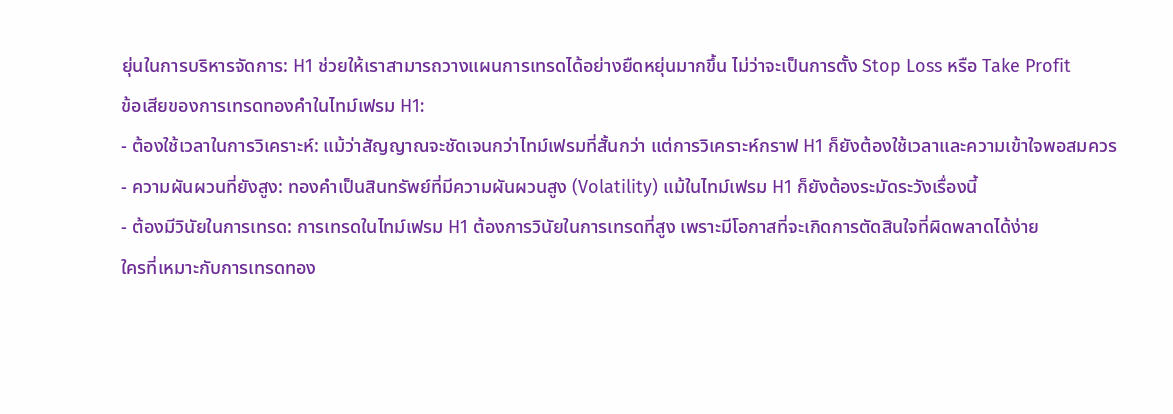ยุ่นในการบริหารจัดการ: H1 ช่วยให้เราสามารถวางแผนการเทรดได้อย่างยืดหยุ่นมากขึ้น ไม่ว่าจะเป็นการตั้ง Stop Loss หรือ Take Profit
ข้อเสียของการเทรดทองคำในไทม์เฟรม H1:
- ต้องใช้เวลาในการวิเคราะห์: แม้ว่าสัญญาณจะชัดเจนกว่าไทม์เฟรมที่สั้นกว่า แต่การวิเคราะห์กราฟ H1 ก็ยังต้องใช้เวลาและความเข้าใจพอสมควร
- ความผันผวนที่ยังสูง: ทองคำเป็นสินทรัพย์ที่มีความผันผวนสูง (Volatility) แม้ในไทม์เฟรม H1 ก็ยังต้องระมัดระวังเรื่องนี้
- ต้องมีวินัยในการเทรด: การเทรดในไทม์เฟรม H1 ต้องการวินัยในการเทรดที่สูง เพราะมีโอกาสที่จะเกิดการตัดสินใจที่ผิดพลาดได้ง่าย
ใครที่เหมาะกับการเทรดทอง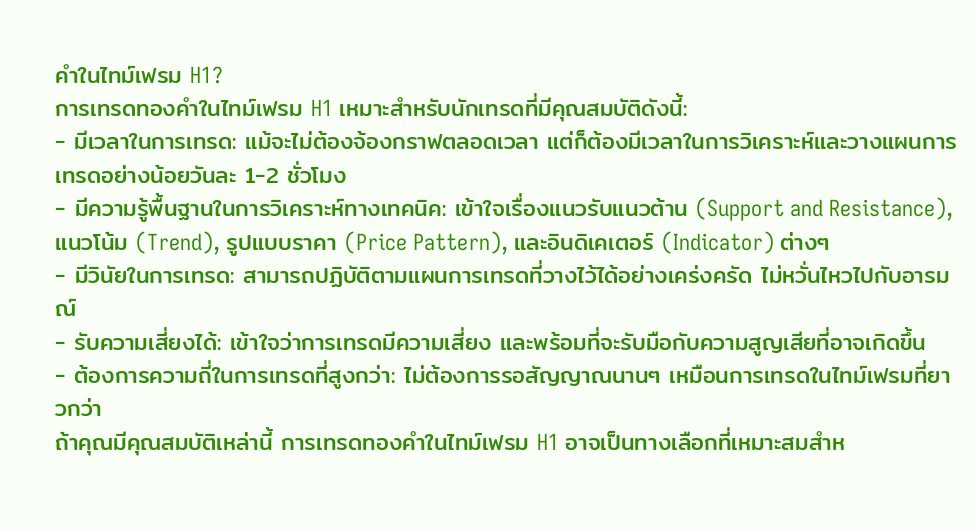คำในไทม์เฟรม H1?
การเทรดทองคำในไทม์เฟรม H1 เหมาะสำหรับนักเทรดที่มีคุณสมบัติดังนี้:
- มีเวลาในการเทรด: แม้จะไม่ต้องจ้องกราฟตลอดเวลา แต่ก็ต้องมีเวลาในการวิเคราะห์และวางแผนการเทรดอย่างน้อยวันละ 1-2 ชั่วโมง
- มีความรู้พื้นฐานในการวิเคราะห์ทางเทคนิค: เข้าใจเรื่องแนวรับแนวต้าน (Support and Resistance), แนวโน้ม (Trend), รูปแบบราคา (Price Pattern), และอินดิเคเตอร์ (Indicator) ต่างๆ
- มีวินัยในการเทรด: สามารถปฏิบัติตามแผนการเทรดที่วางไว้ได้อย่างเคร่งครัด ไม่หวั่นไหวไปกับอารมณ์
- รับความเสี่ยงได้: เข้าใจว่าการเทรดมีความเสี่ยง และพร้อมที่จะรับมือกับความสูญเสียที่อาจเกิดขึ้น
- ต้องการความถี่ในการเทรดที่สูงกว่า: ไม่ต้องการรอสัญญาณนานๆ เหมือนการเทรดในไทม์เฟรมที่ยาวกว่า
ถ้าคุณมีคุณสมบัติเหล่านี้ การเทรดทองคำในไทม์เฟรม H1 อาจเป็นทางเลือกที่เหมาะสมสำห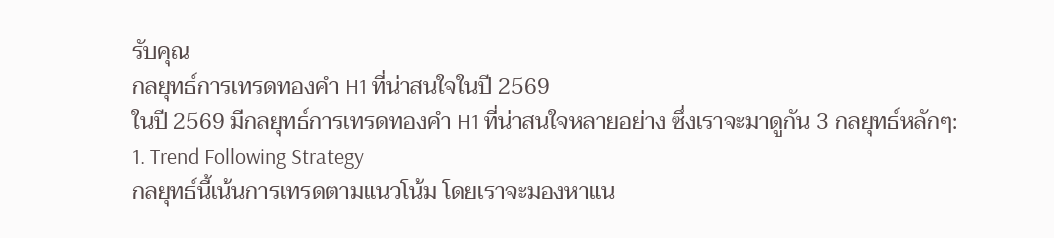รับคุณ
กลยุทธ์การเทรดทองคำ H1 ที่น่าสนใจในปี 2569
ในปี 2569 มีกลยุทธ์การเทรดทองคำ H1 ที่น่าสนใจหลายอย่าง ซึ่งเราจะมาดูกัน 3 กลยุทธ์หลักๆ:
1. Trend Following Strategy
กลยุทธ์นี้เน้นการเทรดตามแนวโน้ม โดยเราจะมองหาแน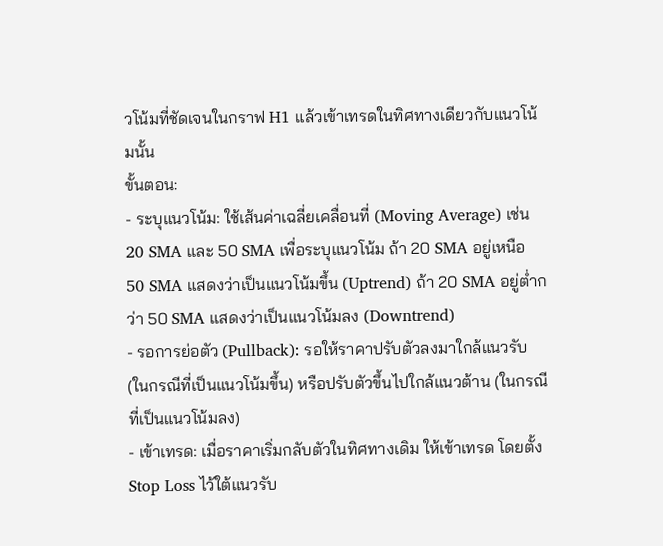วโน้มที่ชัดเจนในกราฟ H1 แล้วเข้าเทรดในทิศทางเดียวกับแนวโน้มนั้น
ขั้นตอน:
- ระบุแนวโน้ม: ใช้เส้นค่าเฉลี่ยเคลื่อนที่ (Moving Average) เช่น 20 SMA และ 50 SMA เพื่อระบุแนวโน้ม ถ้า 20 SMA อยู่เหนือ 50 SMA แสดงว่าเป็นแนวโน้มขึ้น (Uptrend) ถ้า 20 SMA อยู่ต่ำกว่า 50 SMA แสดงว่าเป็นแนวโน้มลง (Downtrend)
- รอการย่อตัว (Pullback): รอให้ราคาปรับตัวลงมาใกล้แนวรับ (ในกรณีที่เป็นแนวโน้มขึ้น) หรือปรับตัวขึ้นไปใกล้แนวต้าน (ในกรณีที่เป็นแนวโน้มลง)
- เข้าเทรด: เมื่อราคาเริ่มกลับตัวในทิศทางเดิม ให้เข้าเทรด โดยตั้ง Stop Loss ไว้ใต้แนวรับ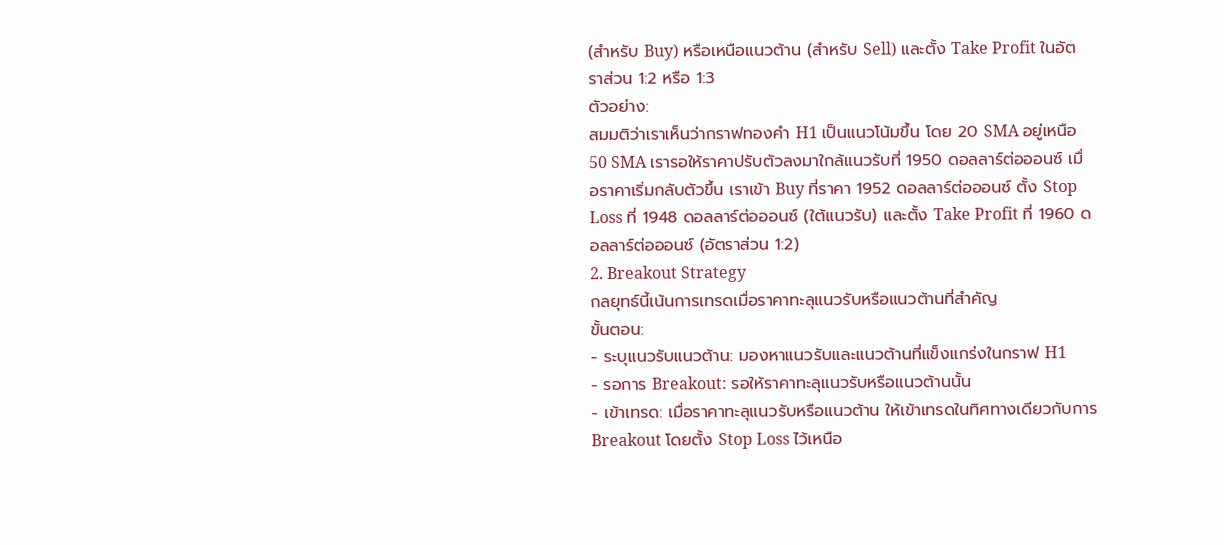(สำหรับ Buy) หรือเหนือแนวต้าน (สำหรับ Sell) และตั้ง Take Profit ในอัตราส่วน 1:2 หรือ 1:3
ตัวอย่าง:
สมมติว่าเราเห็นว่ากราฟทองคำ H1 เป็นแนวโน้มขึ้น โดย 20 SMA อยู่เหนือ 50 SMA เรารอให้ราคาปรับตัวลงมาใกล้แนวรับที่ 1950 ดอลลาร์ต่อออนซ์ เมื่อราคาเริ่มกลับตัวขึ้น เราเข้า Buy ที่ราคา 1952 ดอลลาร์ต่อออนซ์ ตั้ง Stop Loss ที่ 1948 ดอลลาร์ต่อออนซ์ (ใต้แนวรับ) และตั้ง Take Profit ที่ 1960 ดอลลาร์ต่อออนซ์ (อัตราส่วน 1:2)
2. Breakout Strategy
กลยุทธ์นี้เน้นการเทรดเมื่อราคาทะลุแนวรับหรือแนวต้านที่สำคัญ
ขั้นตอน:
- ระบุแนวรับแนวต้าน: มองหาแนวรับและแนวต้านที่แข็งแกร่งในกราฟ H1
- รอการ Breakout: รอให้ราคาทะลุแนวรับหรือแนวต้านนั้น
- เข้าเทรด: เมื่อราคาทะลุแนวรับหรือแนวต้าน ให้เข้าเทรดในทิศทางเดียวกับการ Breakout โดยตั้ง Stop Loss ไว้เหนือ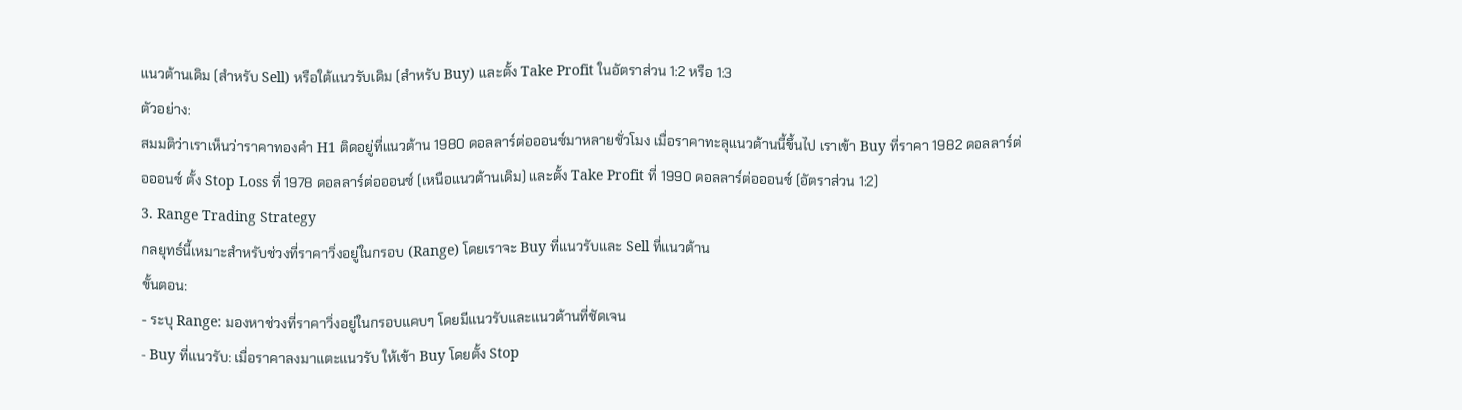แนวต้านเดิม (สำหรับ Sell) หรือใต้แนวรับเดิม (สำหรับ Buy) และตั้ง Take Profit ในอัตราส่วน 1:2 หรือ 1:3
ตัวอย่าง:
สมมติว่าเราเห็นว่าราคาทองคำ H1 ติดอยู่ที่แนวต้าน 1980 ดอลลาร์ต่อออนซ์มาหลายชั่วโมง เมื่อราคาทะลุแนวต้านนี้ขึ้นไป เราเข้า Buy ที่ราคา 1982 ดอลลาร์ต่อออนซ์ ตั้ง Stop Loss ที่ 1978 ดอลลาร์ต่อออนซ์ (เหนือแนวต้านเดิม) และตั้ง Take Profit ที่ 1990 ดอลลาร์ต่อออนซ์ (อัตราส่วน 1:2)
3. Range Trading Strategy
กลยุทธ์นี้เหมาะสำหรับช่วงที่ราคาวิ่งอยู่ในกรอบ (Range) โดยเราจะ Buy ที่แนวรับและ Sell ที่แนวต้าน
ขั้นตอน:
- ระบุ Range: มองหาช่วงที่ราคาวิ่งอยู่ในกรอบแคบๆ โดยมีแนวรับและแนวต้านที่ชัดเจน
- Buy ที่แนวรับ: เมื่อราคาลงมาแตะแนวรับ ให้เข้า Buy โดยตั้ง Stop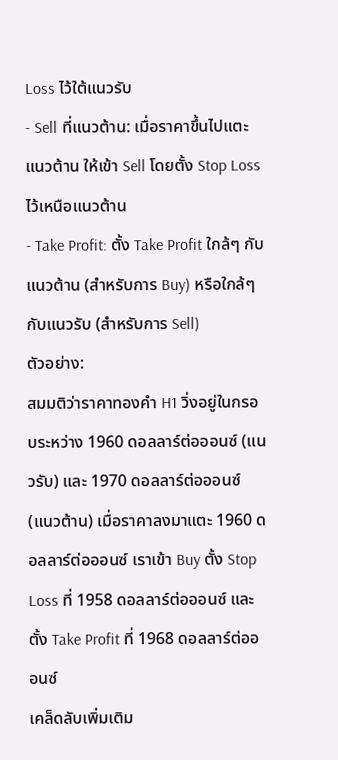Loss ไว้ใต้แนวรับ
- Sell ที่แนวต้าน: เมื่อราคาขึ้นไปแตะแนวต้าน ให้เข้า Sell โดยตั้ง Stop Loss ไว้เหนือแนวต้าน
- Take Profit: ตั้ง Take Profit ใกล้ๆ กับแนวต้าน (สำหรับการ Buy) หรือใกล้ๆ กับแนวรับ (สำหรับการ Sell)
ตัวอย่าง:
สมมติว่าราคาทองคำ H1 วิ่งอยู่ในกรอบระหว่าง 1960 ดอลลาร์ต่อออนซ์ (แนวรับ) และ 1970 ดอลลาร์ต่อออนซ์ (แนวต้าน) เมื่อราคาลงมาแตะ 1960 ดอลลาร์ต่อออนซ์ เราเข้า Buy ตั้ง Stop Loss ที่ 1958 ดอลลาร์ต่อออนซ์ และตั้ง Take Profit ที่ 1968 ดอลลาร์ต่อออนซ์
เคล็ดลับเพิ่มเติม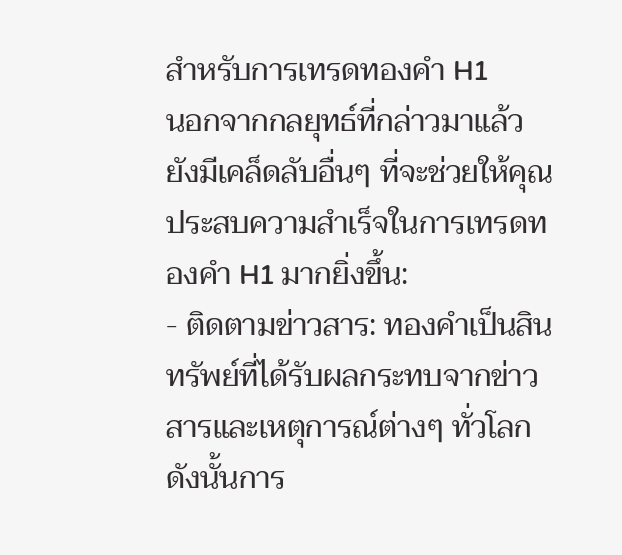สำหรับการเทรดทองคำ H1
นอกจากกลยุทธ์ที่กล่าวมาแล้ว ยังมีเคล็ดลับอื่นๆ ที่จะช่วยให้คุณประสบความสำเร็จในการเทรดทองคำ H1 มากยิ่งขึ้น:
- ติดตามข่าวสาร: ทองคำเป็นสินทรัพย์ที่ได้รับผลกระทบจากข่าวสารและเหตุการณ์ต่างๆ ทั่วโลก ดังนั้นการ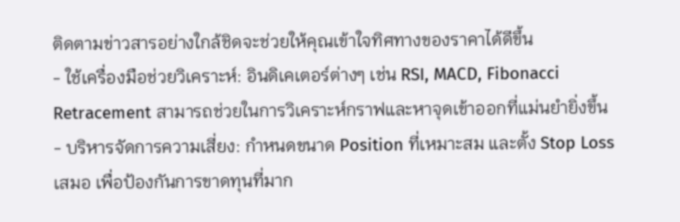ติดตามข่าวสารอย่างใกล้ชิดจะช่วยให้คุณเข้าใจทิศทางของราคาได้ดีขึ้น
- ใช้เครื่องมือช่วยวิเคราะห์: อินดิเคเตอร์ต่างๆ เช่น RSI, MACD, Fibonacci Retracement สามารถช่วยในการวิเคราะห์กราฟและหาจุดเข้าออกที่แม่นยำยิ่งขึ้น
- บริหารจัดการความเสี่ยง: กำหนดขนาด Position ที่เหมาะสม และตั้ง Stop Loss เสมอ เพื่อป้องกันการขาดทุนที่มาก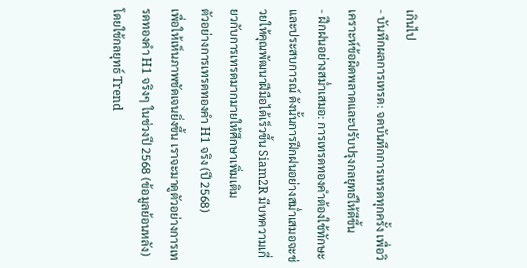เกินไป
- บันทึกผลการเทรด: จดบันทึกการเทรดทุกครั้ง เพื่อวิเคราะห์ข้อผิดพลาดและปรับปรุงกลยุทธ์ให้ดีขึ้น
- ฝึกฝนอย่างสม่ำเสมอ: การเทรดทองคำต้องใช้ทักษะและประสบการณ์ ดังนั้นการฝึกฝนอย่างสม่ำเสมอจะช่วยให้คุณพัฒนาฝีมือได้เร็วขึ้น Siam2R มีบทความเกี่ยวกับการเทรดมากมายให้ศึกษาเพิ่มเติม
ตัวอย่างการเทรดทองคำ H1 จริง (ปี 2568)
เพื่อให้เห็นภาพชัดเจนยิ่งขึ้น เราจะมาดูตัวอย่างการเทรดทองคำ H1 จริงๆ ในช่วงปี 2568 (ข้อมูลย้อนหลัง) โดยใช้กลยุทธ์ Trend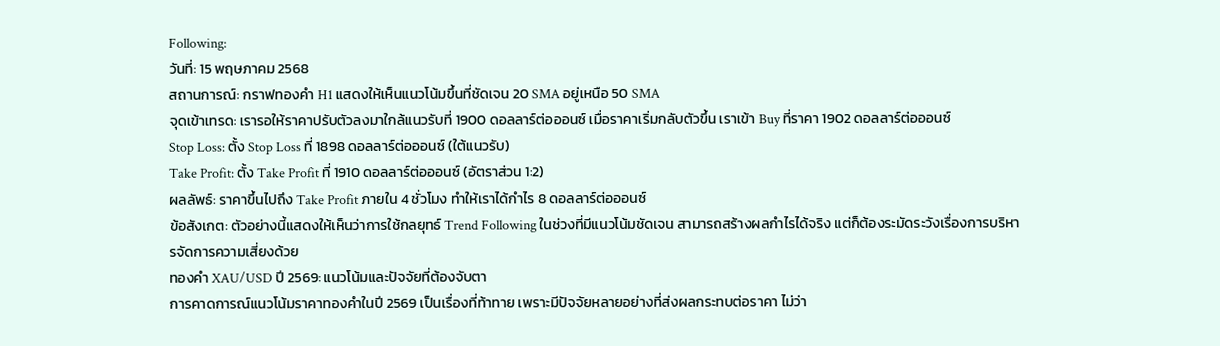Following:
วันที่: 15 พฤษภาคม 2568
สถานการณ์: กราฟทองคำ H1 แสดงให้เห็นแนวโน้มขึ้นที่ชัดเจน 20 SMA อยู่เหนือ 50 SMA
จุดเข้าเทรด: เรารอให้ราคาปรับตัวลงมาใกล้แนวรับที่ 1900 ดอลลาร์ต่อออนซ์ เมื่อราคาเริ่มกลับตัวขึ้น เราเข้า Buy ที่ราคา 1902 ดอลลาร์ต่อออนซ์
Stop Loss: ตั้ง Stop Loss ที่ 1898 ดอลลาร์ต่อออนซ์ (ใต้แนวรับ)
Take Profit: ตั้ง Take Profit ที่ 1910 ดอลลาร์ต่อออนซ์ (อัตราส่วน 1:2)
ผลลัพธ์: ราคาขึ้นไปถึง Take Profit ภายใน 4 ชั่วโมง ทำให้เราได้กำไร 8 ดอลลาร์ต่อออนซ์
ข้อสังเกต: ตัวอย่างนี้แสดงให้เห็นว่าการใช้กลยุทธ์ Trend Following ในช่วงที่มีแนวโน้มชัดเจน สามารถสร้างผลกำไรได้จริง แต่ก็ต้องระมัดระวังเรื่องการบริหารจัดการความเสี่ยงด้วย
ทองคำ XAU/USD ปี 2569: แนวโน้มและปัจจัยที่ต้องจับตา
การคาดการณ์แนวโน้มราคาทองคำในปี 2569 เป็นเรื่องที่ท้าทาย เพราะมีปัจจัยหลายอย่างที่ส่งผลกระทบต่อราคา ไม่ว่า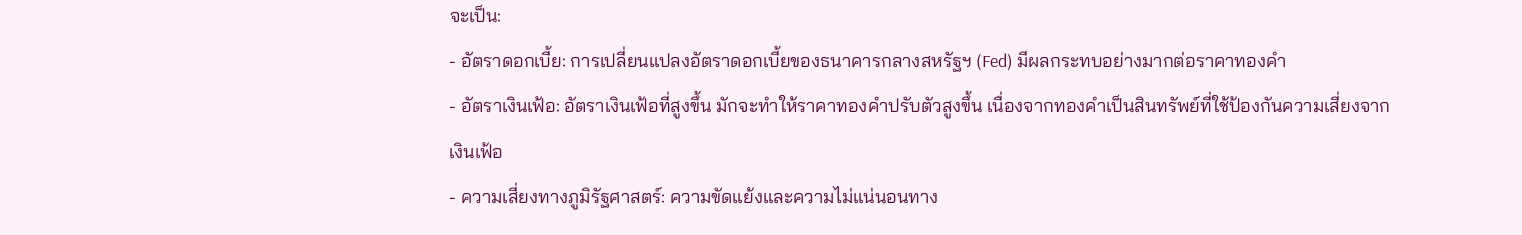จะเป็น:
- อัตราดอกเบี้ย: การเปลี่ยนแปลงอัตราดอกเบี้ยของธนาคารกลางสหรัฐฯ (Fed) มีผลกระทบอย่างมากต่อราคาทองคำ
- อัตราเงินเฟ้อ: อัตราเงินเฟ้อที่สูงขึ้น มักจะทำให้ราคาทองคำปรับตัวสูงขึ้น เนื่องจากทองคำเป็นสินทรัพย์ที่ใช้ป้องกันความเสี่ยงจากเงินเฟ้อ
- ความเสี่ยงทางภูมิรัฐศาสตร์: ความขัดแย้งและความไม่แน่นอนทาง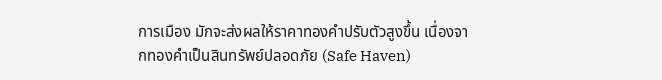การเมือง มักจะส่งผลให้ราคาทองคำปรับตัวสูงขึ้น เนื่องจากทองคำเป็นสินทรัพย์ปลอดภัย (Safe Haven)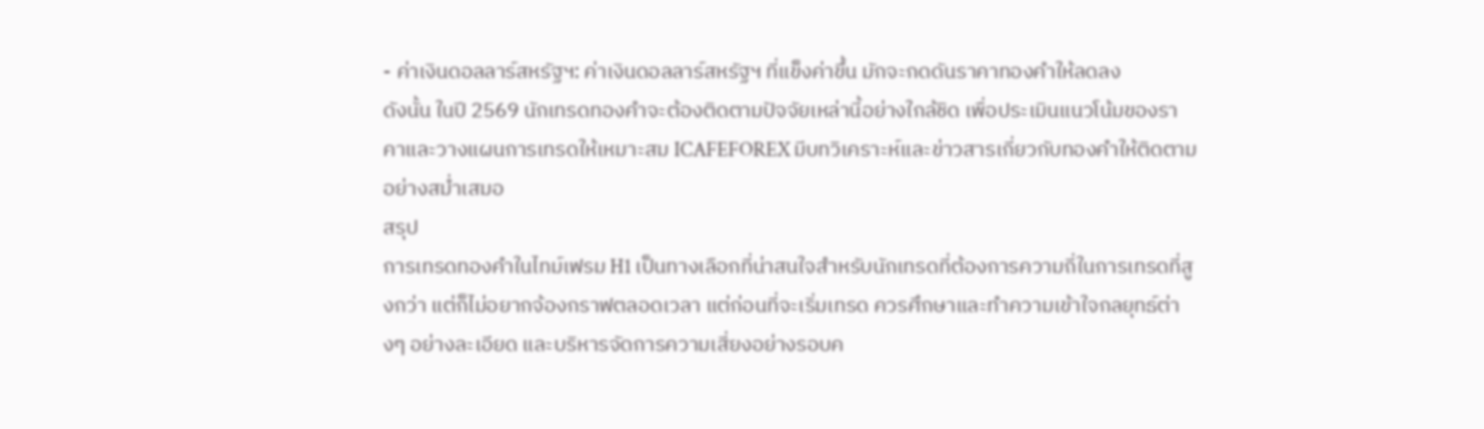- ค่าเงินดอลลาร์สหรัฐฯ: ค่าเงินดอลลาร์สหรัฐฯ ที่แข็งค่าขึ้น มักจะกดดันราคาทองคำให้ลดลง
ดังนั้น ในปี 2569 นักเทรดทองคำจะต้องติดตามปัจจัยเหล่านี้อย่างใกล้ชิด เพื่อประเมินแนวโน้มของราคาและวางแผนการเทรดให้เหมาะสม ICAFEFOREX มีบทวิเคราะห์และข่าวสารเกี่ยวกับทองคำให้ติดตามอย่างสม่ำเสมอ
สรุป
การเทรดทองคำในไทม์เฟรม H1 เป็นทางเลือกที่น่าสนใจสำหรับนักเทรดที่ต้องการความถี่ในการเทรดที่สูงกว่า แต่ก็ไม่อยากจ้องกราฟตลอดเวลา แต่ก่อนที่จะเริ่มเทรด ควรศึกษาและทำความเข้าใจกลยุทธ์ต่างๆ อย่างละเอียด และบริหารจัดการความเสี่ยงอย่างรอบค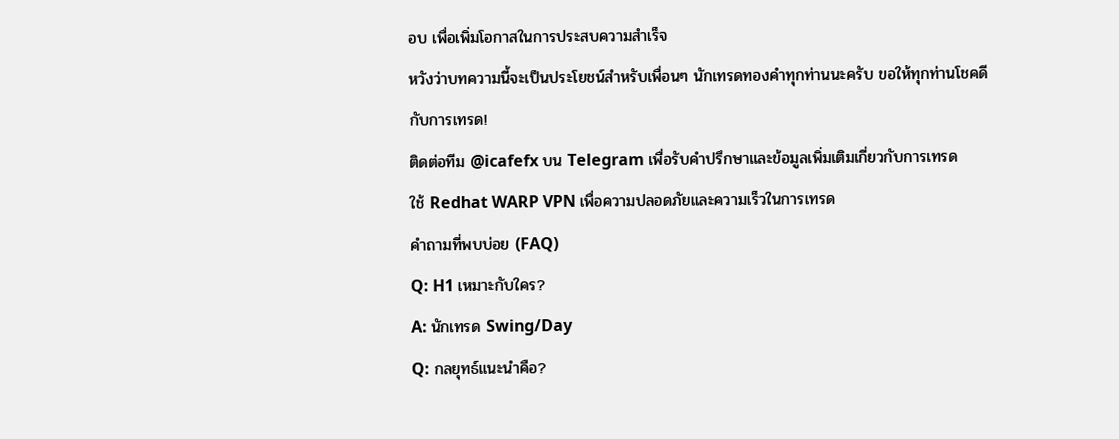อบ เพื่อเพิ่มโอกาสในการประสบความสำเร็จ
หวังว่าบทความนี้จะเป็นประโยชน์สำหรับเพื่อนๆ นักเทรดทองคำทุกท่านนะครับ ขอให้ทุกท่านโชคดีกับการเทรด!
ติดต่อทีม @icafefx บน Telegram เพื่อรับคำปรึกษาและข้อมูลเพิ่มเติมเกี่ยวกับการเทรด
ใช้ Redhat WARP VPN เพื่อความปลอดภัยและความเร็วในการเทรด
คำถามที่พบบ่อย (FAQ)
Q: H1 เหมาะกับใคร?
A: นักเทรด Swing/Day
Q: กลยุทธ์แนะนำคือ?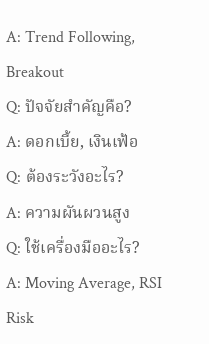A: Trend Following, Breakout
Q: ปัจจัยสำคัญคือ?
A: ดอกเบี้ย, เงินเฟ้อ
Q: ต้องระวังอะไร?
A: ความผันผวนสูง
Q: ใช้เครื่องมืออะไร?
A: Moving Average, RSI
Risk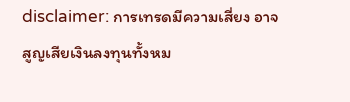disclaimer: การเทรดมีความเสี่ยง อาจสูญเสียเงินลงทุนทั้งหม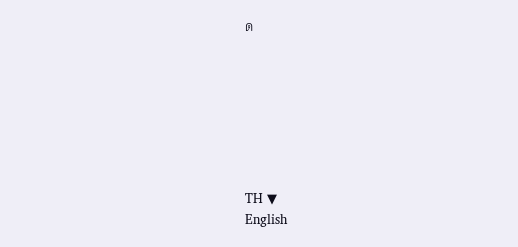ด







TH ▼
English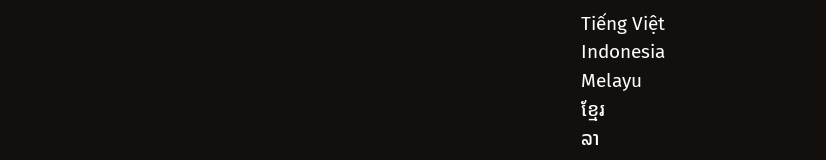Tiếng Việt
Indonesia
Melayu
ខ្មែរ
ລາ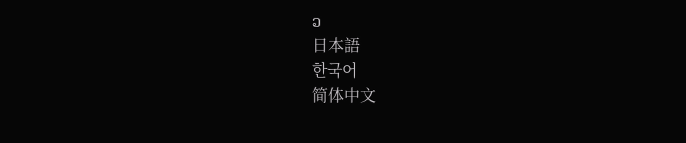ວ
日本語
한국어
简体中文